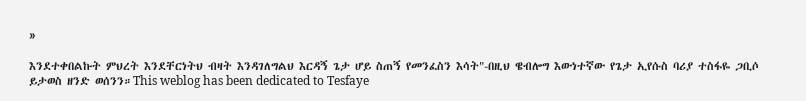»

እንደተቀበልኩት ምህረት እንደቸርነትህ ብዛት እንዳገለግልህ እርዳኝ ጌታ ሆይ ስጠኝ የመንፈስን እሳት"-በዚህ ዌብሎግ እውነተኛው የጌታ ኢየሱስ ባሪያ ተስፋዬ ጋቢሶ ይታወስ ዘንድ ወሰንን።This weblog has been dedicated to Tesfaye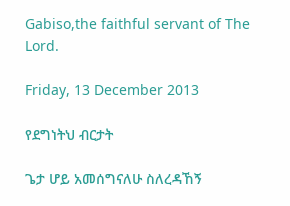Gabiso,the faithful servant of The Lord.

Friday, 13 December 2013

የደግነትህ ብርታት

ጌታ ሆይ አመሰግናለሁ ስለረዳኸኝ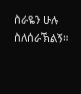ስራዬን ሁሉ ስለሰራኽልኝ።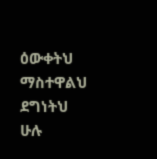ዕውቀትህ ማስተዋልህ ደግነትህ ሁሉ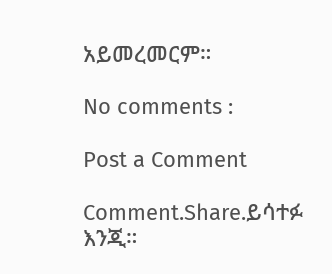አይመረመርም።

No comments :

Post a Comment

Comment.Share.ይሳተፉ እንጂ።